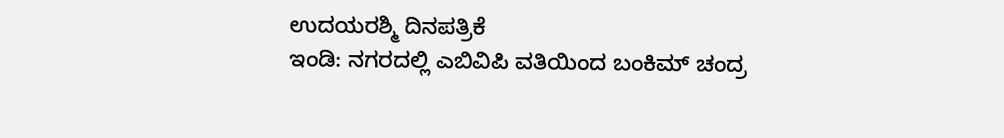ಉದಯರಶ್ಮಿ ದಿನಪತ್ರಿಕೆ
ಇಂಡಿ: ನಗರದಲ್ಲಿ ಎಬಿವಿಪಿ ವತಿಯಿಂದ ಬಂಕಿಮ್ ಚಂದ್ರ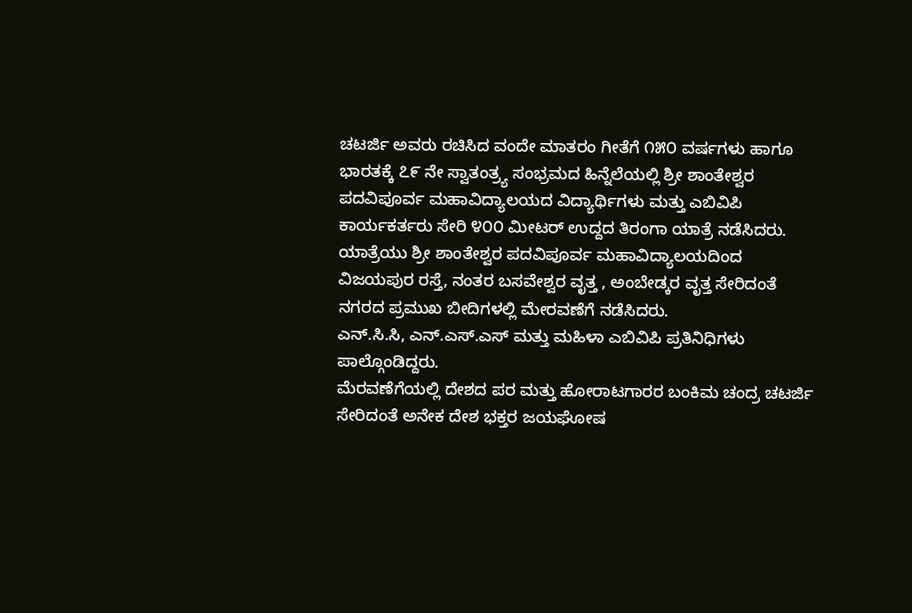ಚಟರ್ಜಿ ಅವರು ರಚಿಸಿದ ವಂದೇ ಮಾತರಂ ಗೀತೆಗೆ ೧೫೦ ವರ್ಷಗಳು ಹಾಗೂ ಭಾರತಕ್ಕೆ ೭೯ ನೇ ಸ್ವಾತಂತ್ರ್ಯ ಸಂಭ್ರಮದ ಹಿನ್ನೆಲೆಯಲ್ಲಿ ಶ್ರೀ ಶಾಂತೇಶ್ವರ ಪದವಿಪೂರ್ವ ಮಹಾವಿದ್ಯಾಲಯದ ವಿದ್ಯಾರ್ಥಿಗಳು ಮತ್ತು ಎಬಿವಿಪಿ ಕಾರ್ಯಕರ್ತರು ಸೇರಿ ೪೦೦ ಮೀಟರ್ ಉದ್ದದ ತಿರಂಗಾ ಯಾತ್ರೆ ನಡೆಸಿದರು.
ಯಾತ್ರೆಯು ಶ್ರೀ ಶಾಂತೇಶ್ವರ ಪದವಿಪೂರ್ವ ಮಹಾವಿದ್ಯಾಲಯದಿಂದ ವಿಜಯಪುರ ರಸ್ತೆ, ನಂತರ ಬಸವೇಶ್ವರ ವೃತ್ತ , ಅಂಬೇಡ್ಕರ ವೃತ್ತ ಸೇರಿದಂತೆ ನಗರದ ಪ್ರಮುಖ ಬೀದಿಗಳಲ್ಲಿ ಮೇರವಣೆಗೆ ನಡೆಸಿದರು.
ಎನ್.ಸಿ.ಸಿ, ಎನ್.ಎಸ್.ಎಸ್ ಮತ್ತು ಮಹಿಳಾ ಎಬಿವಿಪಿ ಪ್ರತಿನಿಧಿಗಳು ಪಾಲ್ಗೊಂಡಿದ್ದರು.
ಮೆರವಣೆಗೆಯಲ್ಲಿ ದೇಶದ ಪರ ಮತ್ತು ಹೋರಾಟಗಾರರ ಬಂಕಿಮ ಚಂದ್ರ ಚಟರ್ಜಿ ಸೇರಿದಂತೆ ಅನೇಕ ದೇಶ ಭಕ್ತರ ಜಯಘೋಷ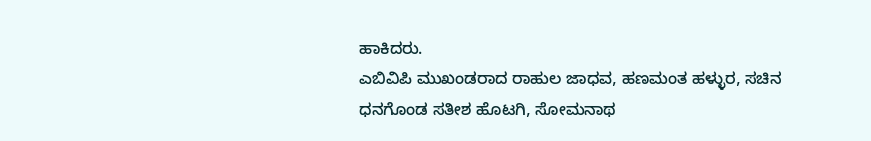ಹಾಕಿದರು.
ಎಬಿವಿಪಿ ಮುಖಂಡರಾದ ರಾಹುಲ ಜಾಧವ, ಹಣಮಂತ ಹಳ್ಳುರ, ಸಚಿನ ಧನಗೊಂಡ ಸತೀಶ ಹೊಟಗಿ, ಸೋಮನಾಥ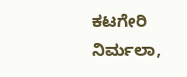ಕಟಗೇರಿ ನಿರ್ಮಲಾ,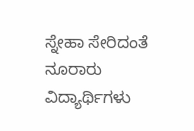ಸ್ನೇಹಾ ಸೇರಿದಂತೆ ನೂರಾರು ವಿದ್ಯಾರ್ಥಿಗಳು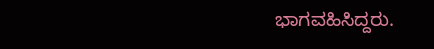ಭಾಗವಹಿಸಿದ್ದರು.